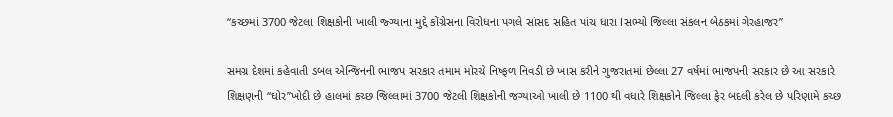“કચ્છમાં 3700 જેટલા શિક્ષકોની ખાલી જ્ગ્યાના મુદ્દે કોંગ્રેસના વિરોધના પગલે સાંસદ સહિત પાંચ ધારા lસભ્યો જિલ્લા સંકલન બેઠકમાં ગેરહાજર”

સમગ્ર દેશમાં કહેવાતી ડબલ એન્જિનની ભાજપ સરકાર તમામ મોરચે નિષ્ફળ નિવડી છે ખાસ કરીને ગુજરાતમાં છેલ્લા 27 વર્ષમાં ભાજપની સરકાર છે આ સરકારે શિક્ષણની “ઘોર”ખોદી છે હાલમાં કચ્છ જિલ્લામાં 3700 જેટલી શિક્ષકોની જગ્યાઓ ખાલી છે 1100 થી વધારે શિક્ષકોને જિલ્લા ફેર બદલી કરેલ છે પરિણામે કચ્છ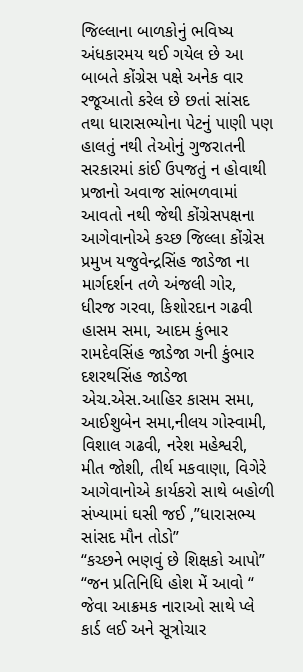જિલ્લાના બાળકોનું ભવિષ્ય અંધકારમય થઈ ગયેલ છે આ બાબતે કોંગ્રેસ પક્ષે અનેક વાર રજૂઆતો કરેલ છે છતાં સાંસદ તથા ધારાસભ્યોના પેટનું પાણી પણ હાલતું નથી તેઓનું ગુજરાતની સરકારમાં કાંઈ ઉપજતું ન હોવાથી પ્રજાનો અવાજ સાંભળવામાં આવતો નથી જેથી કોંગ્રેસપક્ષના આગેવાનોએ કચ્છ જિલ્લા કોંગ્રેસ પ્રમુખ યજુવેન્દ્રસિંહ જાડેજા ના માર્ગદર્શન તળે અંજલી ગોર, ધીરજ ગરવા, કિશોરદાન ગઢવી હાસમ સમા, આદમ કુંભાર રામદેવસિંહ જાડેજા ગની કુંભાર દશરથસિંહ જાડેજા એચ.એસ.આહિર કાસમ સમા, આઈશુબેન સમા,નીલય ગોસ્વામી, વિશાલ ગઢવી, નરેશ મહેશ્વરી,
મીત જોશી, તીર્થ મકવાણા, વિગેરે આગેવાનોએ કાર્યકરો સાથે બહોળી સંખ્યામાં ઘસી જઈ ,”ધારાસભ્ય સાંસદ મૌન તોડો”
“કચ્છને ભણવું છે શિક્ષકો આપો”
“જન પ્રતિનિધિ હોશ મેં આવો “
જેવા આક્રમક નારાઓ સાથે પ્લે કાર્ડ લઈ અને સૂત્રોચાર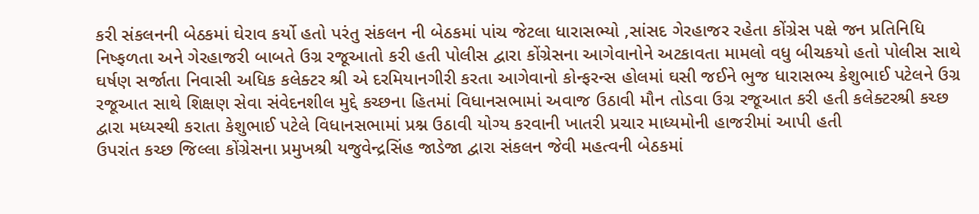કરી સંકલનની બેઠકમાં ઘેરાવ કર્યો હતો પરંતુ સંકલન ની બેઠકમાં પાંચ જેટલા ધારાસભ્યો ,સાંસદ ગેરહાજર રહેતા કોંગ્રેસ પક્ષે જન પ્રતિનિધિ નિષ્ફળતા અને ગેરહાજરી બાબતે ઉગ્ર રજૂઆતો કરી હતી પોલીસ દ્વારા કોંગ્રેસના આગેવાનોને અટકાવતા મામલો વધુ બીચકયો હતો પોલીસ સાથે ઘર્ષણ સર્જાતા નિવાસી અધિક કલેક્ટર શ્રી એ દરમિયાનગીરી કરતા આગેવાનો કોન્ફરન્સ હોલમાં ઘસી જઈને ભુજ ધારાસભ્ય કેશુભાઈ પટેલને ઉગ્ર રજૂઆત સાથે શિક્ષણ સેવા સંવેદનશીલ મુદ્દે કચ્છના હિતમાં વિધાનસભામાં અવાજ ઉઠાવી મૌન તોડવા ઉગ્ર રજૂઆત કરી હતી કલેક્ટરશ્રી કચ્છ દ્વારા મધ્યસ્થી કરાતા કેશુભાઈ પટેલે વિધાનસભામાં પ્રશ્ન ઉઠાવી યોગ્ય કરવાની ખાતરી પ્રચાર માધ્યમોની હાજરીમાં આપી હતી
ઉપરાંત કચ્છ જિલ્લા કોંગ્રેસના પ્રમુખશ્રી યજુવેન્દ્રસિંહ જાડેજા દ્વારા સંકલન જેવી મહત્વની બેઠકમાં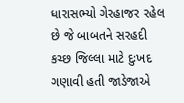ધારાસભ્યો ગેરહાજર રહેલ છે જે બાબતને સરહદી કચ્છ જિલ્લા માટે દુઃખદ ગણાવી હતી જાડેજાએ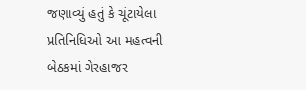જણાવ્યું હતું કે ચૂંટાયેલા પ્રતિનિધિઓ આ મહત્વની બેઠકમાં ગેરહાજર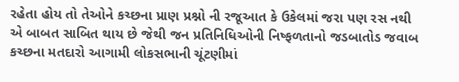રહેતા હોય તો તેઓને કચ્છના પ્રાણ પ્રશ્નો ની રજૂઆત કે ઉકેલમાં જરા પણ રસ નથી એ બાબત સાબિત થાય છે જેથી જન પ્રતિનિધિઓની નિષ્ફળતાનો જડબાતોડ જવાબ કચ્છના મતદારો આગામી લોકસભાની ચૂંટણીમાં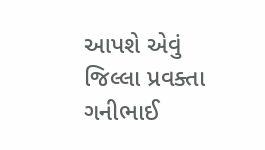આપશે એવું જિલ્લા પ્રવક્તા ગનીભાઈ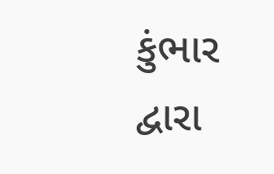કુંભાર દ્વારા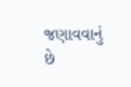જણાવવાનું છે